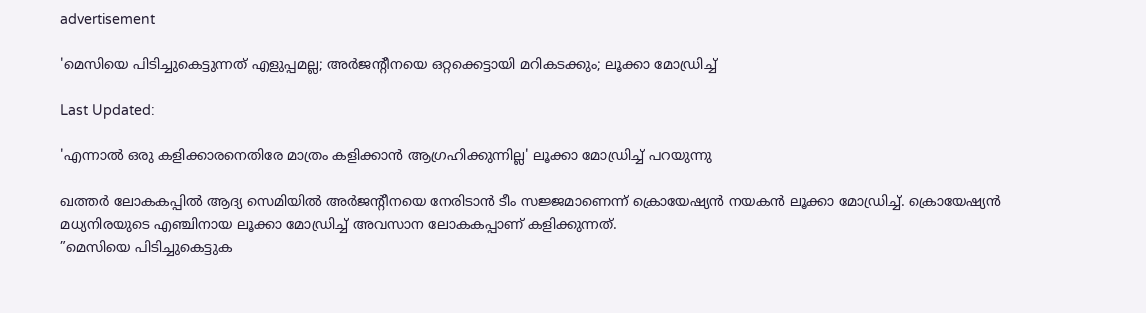advertisement

'മെസിയെ പിടിച്ചുകെട്ടുന്നത് എളുപ്പമല്ല; അര്‍ജന്റീനയെ ഒറ്റക്കെട്ടായി മറികടക്കും; ലൂക്കാ മോഡ്രിച്ച്

Last Updated:

'എന്നാല്‍ ഒരു കളിക്കാരനെതിരേ മാത്രം കളിക്കാന്‍ ആഗ്രഹിക്കുന്നില്ല' ലൂക്കാ മോഡ്രിച്ച് പറയുന്നു

ഖത്തർ ലോകകപ്പിൽ ആദ്യ സെമിയില്‍ അർജന്റീനയെ നേരിടാൻ ടീം സജ്ജമാണെന്ന് ക്രൊയേഷ്യൻ നയകൻ ലൂക്കാ മോഡ്രിച്ച്. ക്രൊയേഷ്യൻ മധ്യനിരയുടെ എഞ്ചിനായ ലൂക്കാ മോഡ്രിച്ച് അവസാന ലോകകപ്പാണ് കളിക്കുന്നത്.
”മെസിയെ പിടിച്ചുകെട്ടുക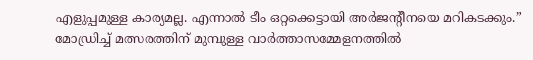എളുപ്പമുള്ള കാര്യമല്ല. എന്നാല്‍ ടീം ഒറ്റക്കെട്ടായി അര്‍ജന്റീനയെ മറികടക്കും.” മോഡ്രിച്ച് മത്സരത്തിന് മുമ്പുള്ള വാര്‍ത്താസമ്മേളനത്തില്‍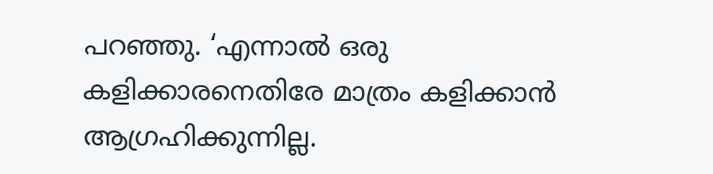പറഞ്ഞു. ‘എന്നാല്‍ ഒരു കളിക്കാരനെതിരേ മാത്രം കളിക്കാന്‍ ആഗ്രഹിക്കുന്നില്ല.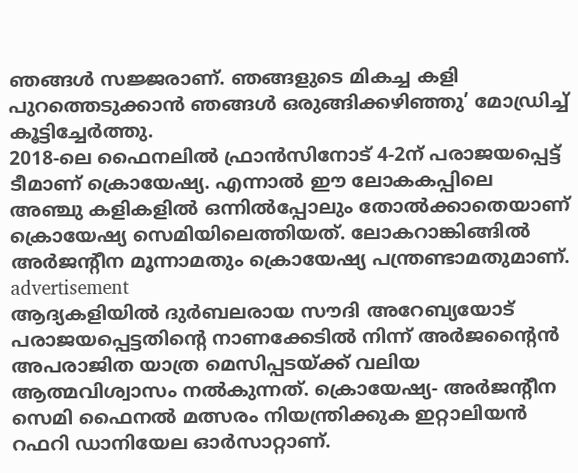ഞങ്ങള്‍ സജ്ജരാണ്. ഞങ്ങളുടെ മികച്ച കളി പുറത്തെടുക്കാന്‍ ഞങ്ങള്‍ ഒരുങ്ങിക്കഴിഞ്ഞു’ മോഡ്രിച്ച് കൂട്ടിച്ചേർത്തു.
2018-ലെ ഫൈനലില്‍ ഫ്രാൻസിനോട് 4-2ന് പരാജയപ്പെട്ട് ടീമാണ് ക്രൊയേഷ്യ. എന്നാല്‍ ഈ ലോകകപ്പിലെ അഞ്ചു കളികളില്‍ ഒന്നില്‍പ്പോലും തോല്‍ക്കാതെയാണ് ക്രൊയേഷ്യ സെമിയിലെത്തിയത്. ലോകറാങ്കിങ്ങില്‍ അര്‍ജന്റീന മൂന്നാമതും ക്രൊയേഷ്യ പന്ത്രണ്ടാമതുമാണ്.
advertisement
ആദ്യകളിയിൽ ദുർബലരായ സൗദി അറേബ്യയോട് പരാജയപ്പെട്ടതിന്റെ നാണക്കേടിൽ നിന്ന് അർജന്റൈൻ അപരാജിത യാത്ര മെസിപ്പടയ്ക്ക് വലിയ ആത്മവിശ്വാസം നൽകുന്നത്. ക്രൊയേഷ്യ- അര്‍ജന്‍റീന സെമി ഫൈനൽ മത്സരം നിയന്ത്രിക്കുക ഇറ്റാലിയൻ റഫറി ഡാനിയേല ഓര്‍സാറ്റാണ്.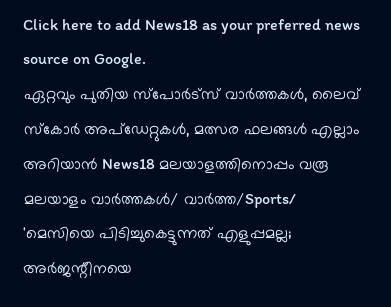Click here to add News18 as your preferred news source on Google.
ഏറ്റവും പുതിയ സ്പോർട്സ് വാർത്തകൾ, ലൈവ് സ്കോർ അപ്ഡേറ്റുകൾ, മത്സര ഫലങ്ങൾ എല്ലാം അറിയാൻ News18 മലയാളത്തിനൊപ്പം വരൂ
മലയാളം വാർത്തകൾ/ വാർത്ത/Sports/
'മെസിയെ പിടിച്ചുകെട്ടുന്നത് എളുപ്പമല്ല; അര്‍ജന്റീനയെ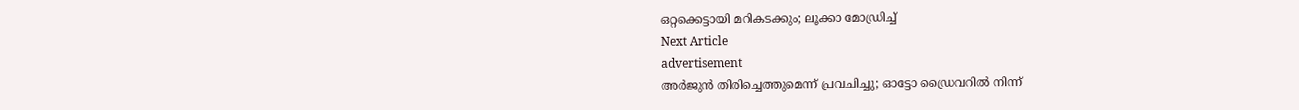ഒറ്റക്കെട്ടായി മറികടക്കും; ലൂക്കാ മോഡ്രിച്ച്
Next Article
advertisement
അർജുൻ തിരിച്ചെത്തുമെന്ന് പ്രവചിച്ചു; ഓട്ടോ ഡ്രൈവറിൽ നിന്ന്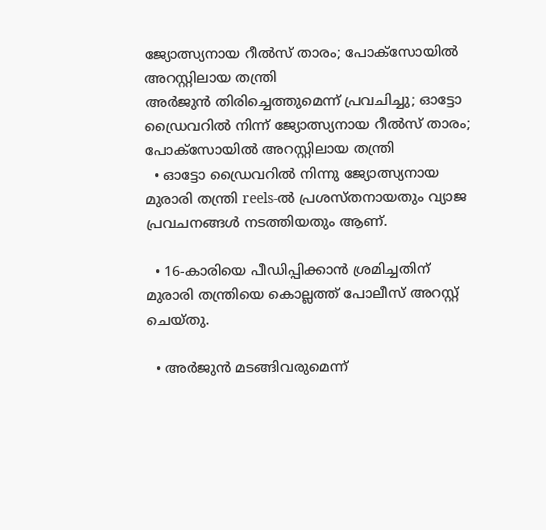ജ്യോത്സ്യനായ റീൽസ് താരം; പോക്സോയിൽ അറസ്റ്റിലായ തന്ത്രി
അർജുൻ തിരിച്ചെത്തുമെന്ന് പ്രവചിച്ചു; ഓട്ടോ ഡ്രൈവറിൽ നിന്ന് ജ്യോത്സ്യനായ റീൽസ് താരം; പോക്സോയിൽ അറസ്റ്റിലായ തന്ത്രി
  • ഓട്ടോ ഡ്രൈവറിൽ നിന്നു ജ്യോത്സ്യനായ മുരാരി തന്ത്രി reels-ൽ പ്രശസ്തനായതും വ്യാജ പ്രവചനങ്ങൾ നടത്തിയതും ആണ്.

  • 16-കാരിയെ പീഡിപ്പിക്കാൻ ശ്രമിച്ചതിന് മുരാരി തന്ത്രിയെ കൊല്ലത്ത് പോലീസ് അറസ്റ്റ് ചെയ്തു.

  • അർജുൻ മടങ്ങിവരുമെന്ന്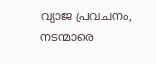വ്യാജ പ്രവചനം, നടന്മാരെ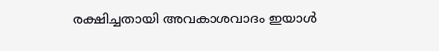രക്ഷിച്ചതായി അവകാശവാദം ഇയാൾ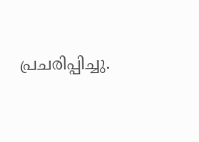പ്രചരിപ്പിച്ചു.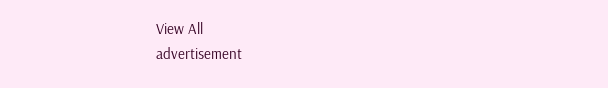View All
advertisement